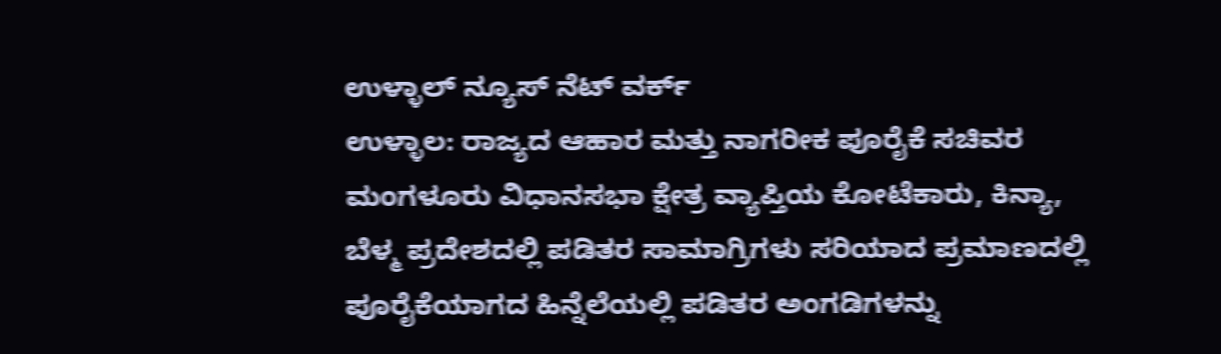ಉಳ್ಳಾಲ್ ನ್ಯೂಸ್ ನೆಟ್ ವರ್ಕ್
ಉಳ್ಳಾಲ: ರಾಜ್ಯದ ಆಹಾರ ಮತ್ತು ನಾಗರೀಕ ಪೂರೈಕೆ ಸಚಿವರ ಮಂಗಳೂರು ವಿಧಾನಸಭಾ ಕ್ಷೇತ್ರ ವ್ಯಾಪ್ತಿಯ ಕೋಟೆಕಾರು, ಕಿನ್ಯಾ, ಬೆಳ್ಮ ಪ್ರದೇಶದಲ್ಲಿ ಪಡಿತರ ಸಾಮಾಗ್ರಿಗಳು ಸರಿಯಾದ ಪ್ರಮಾಣದಲ್ಲಿ ಪೂರೈಕೆಯಾಗದ ಹಿನ್ನೆಲೆಯಲ್ಲಿ ಪಡಿತರ ಅಂಗಡಿಗಳನ್ನು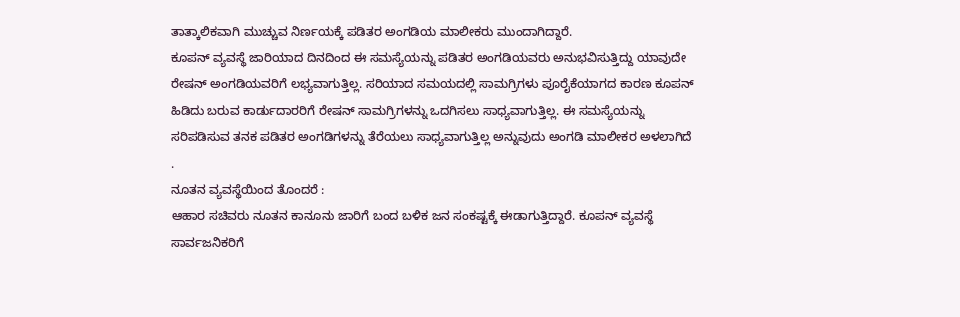ತಾತ್ಕಾಲಿಕವಾಗಿ ಮುಚ್ಚುವ ನಿರ್ಣಯಕ್ಕೆ ಪಡಿತರ ಅಂಗಡಿಯ ಮಾಲೀಕರು ಮುಂದಾಗಿದ್ದಾರೆ.
ಕೂಪನ್ ವ್ಯವಸ್ಥೆ ಜಾರಿಯಾದ ದಿನದಿಂದ ಈ ಸಮಸ್ಯೆಯನ್ನು ಪಡಿತರ ಅಂಗಡಿಯವರು ಅನುಭವಿಸುತ್ತಿದ್ದು ಯಾವುದೇ ರೇಷನ್ ಅಂಗಡಿಯವರಿಗೆ ಲಭ್ಯವಾಗುತ್ತಿಲ್ಲ. ಸರಿಯಾದ ಸಮಯದಲ್ಲಿ ಸಾಮಗ್ರಿಗಳು ಪೂರೈಕೆಯಾಗದ ಕಾರಣ ಕೂಪನ್ ಹಿಡಿದು ಬರುವ ಕಾರ್ಡುದಾರರಿಗೆ ರೇಷನ್ ಸಾಮಗ್ರಿಗಳನ್ನು ಒದಗಿಸಲು ಸಾಧ್ಯವಾಗುತ್ತಿಲ್ಲ. ಈ ಸಮಸ್ಯೆಯನ್ನು ಸರಿಪಡಿಸುವ ತನಕ ಪಡಿತರ ಅಂಗಡಿಗಳನ್ನು ತೆರೆಯಲು ಸಾಧ್ಯವಾಗುತ್ತಿಲ್ಲ ಅನ್ನುವುದು ಅಂಗಡಿ ಮಾಲೀಕರ ಅಳಲಾಗಿದೆ .
ನೂತನ ವ್ಯವಸ್ಥೆಯಿಂದ ತೊಂದರೆ :
ಆಹಾರ ಸಚಿವರು ನೂತನ ಕಾನೂನು ಜಾರಿಗೆ ಬಂದ ಬಳಿಕ ಜನ ಸಂಕಷ್ಟಕ್ಕೆ ಈಡಾಗುತ್ತಿದ್ದಾರೆ. ಕೂಪನ್ ವ್ಯವಸ್ಥೆ ಸಾರ್ವಜನಿಕರಿಗೆ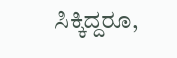ಸಿಕ್ಕಿದ್ದರೂ,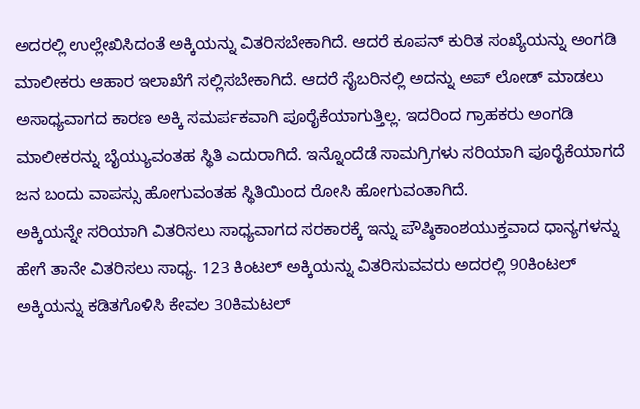ಅದರಲ್ಲಿ ಉಲ್ಲೇಖಿಸಿದಂತೆ ಅಕ್ಕಿಯನ್ನು ವಿತರಿಸಬೇಕಾಗಿದೆ. ಆದರೆ ಕೂಪನ್ ಕುರಿತ ಸಂಖ್ಯೆಯನ್ನು ಅಂಗಡಿ ಮಾಲೀಕರು ಆಹಾರ ಇಲಾಖೆಗೆ ಸಲ್ಲಿಸಬೇಕಾಗಿದೆ. ಆದರೆ ಸೈಬರಿನಲ್ಲಿ ಅದನ್ನು ಅಪ್ ಲೋಡ್ ಮಾಡಲು ಅಸಾಧ್ಯವಾಗದ ಕಾರಣ ಅಕ್ಕಿ ಸಮರ್ಪಕವಾಗಿ ಪೂರೈಕೆಯಾಗುತ್ತಿಲ್ಲ. ಇದರಿಂದ ಗ್ರಾಹಕರು ಅಂಗಡಿ ಮಾಲೀಕರನ್ನು ಬೈಯ್ಯುವಂತಹ ಸ್ಥಿತಿ ಎದುರಾಗಿದೆ. ಇನ್ನೊಂದೆಡೆ ಸಾಮಗ್ರಿಗಳು ಸರಿಯಾಗಿ ಪೂರೈಕೆಯಾಗದೆ ಜನ ಬಂದು ವಾಪಸ್ಸು ಹೋಗುವಂತಹ ಸ್ಥಿತಿಯಿಂದ ರೋಸಿ ಹೋಗುವಂತಾಗಿದೆ.
ಅಕ್ಕಿಯನ್ನೇ ಸರಿಯಾಗಿ ವಿತರಿಸಲು ಸಾಧ್ಯವಾಗದ ಸರಕಾರಕ್ಕೆ ಇನ್ನು ಪೌಷ್ಠಿಕಾಂಶಯುಕ್ತವಾದ ಧಾನ್ಯಗಳನ್ನು ಹೇಗೆ ತಾನೇ ವಿತರಿಸಲು ಸಾಧ್ಯ. 123 ಕಿಂಟಲ್ ಅಕ್ಕಿಯನ್ನು ವಿತರಿಸುವವರು ಅದರಲ್ಲಿ 90ಕಿಂಟಲ್ ಅಕ್ಕಿಯನ್ನು ಕಡಿತಗೊಳಿಸಿ ಕೇವಲ 30ಕಿಮಟಲ್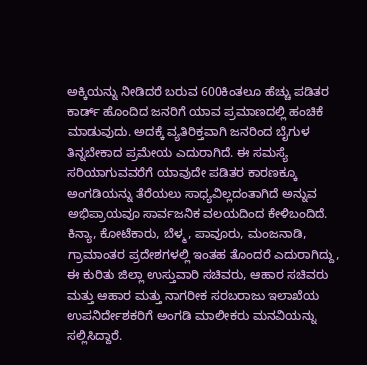ಅಕ್ಕಿಯನ್ನು ನೀಡಿದರೆ ಬರುವ 600ಕಿಂತಲೂ ಹೆಚ್ಚು ಪಡಿತರ ಕಾರ್ಡ್ ಹೊಂದಿದ ಜನರಿಗೆ ಯಾವ ಪ್ರಮಾಣದಲ್ಲಿ ಹಂಚಿಕೆ ಮಾಡುವುದು. ಅದಕ್ಕೆ ವ್ಯತಿರಿಕ್ತವಾಗಿ ಜನರಿಂದ ಬೈಗುಳ ತಿನ್ನಬೇಕಾದ ಪ್ರಮೇಯ ಎದುರಾಗಿದೆ. ಈ ಸಮಸ್ಯೆ ಸರಿಯಾಗುವವರೆಗೆ ಯಾವುದೇ ಪಡಿತರ ಕಾರಣಕ್ಕೂ ಅಂಗಡಿಯನ್ನು ತೆರೆಯಲು ಸಾಧ್ಯವಿಲ್ಲದಂತಾಗಿದೆ ಅನ್ನುವ ಅಭಿಪ್ರಾಯವೂ ಸಾರ್ವಜನಿಕ ವಲಯದಿಂದ ಕೇಳಿಬಂದಿದೆ. ಕಿನ್ಯಾ, ಕೋಟೆಕಾರು, ಬೆಳ್ಮ, ಪಾವೂರು, ಮಂಜನಾಡಿ, ಗ್ರಾಮಾಂತರ ಪ್ರದೇಶಗಳಲ್ಲಿ ಇಂತಹ ತೊಂದರೆ ಎದುರಾಗಿದ್ದು, ಈ ಕುರಿತು ಜಿಲ್ಲಾ ಉಸ್ತುವಾರಿ ಸಚಿವರು, ಆಹಾರ ಸಚಿವರು ಮತ್ತು ಆಹಾರ ಮತ್ತು ನಾಗರೀಕ ಸರಬರಾಜು ಇಲಾಖೆಯ ಉಪನಿರ್ದೇಶಕರಿಗೆ ಅಂಗಡಿ ಮಾಲೀಕರು ಮನವಿಯನ್ನು ಸಲ್ಲಿಸಿದ್ದಾರೆ.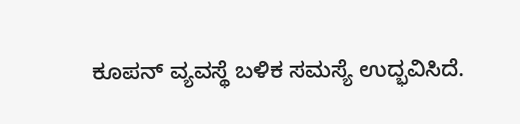ಕೂಪನ್ ವ್ಯವಸ್ಥೆ ಬಳಿಕ ಸಮಸ್ಯೆ ಉದ್ಭವಿಸಿದೆ.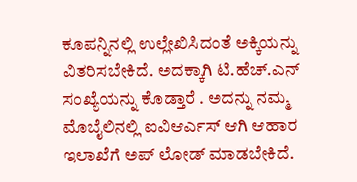ಕೂಪನ್ನಿನಲ್ಲಿ ಉಲ್ಲೇಖಿಸಿದಂತೆ ಅಕ್ಕಿಯನ್ನು ವಿತರಿಸಬೇಕಿದೆ. ಅದಕ್ಕಾಗಿ ಟಿ.ಹೆಚ್.ಎನ್ ಸಂಖ್ಯೆಯನ್ನು ಕೊಡ್ತಾರೆ . ಅದನ್ನು ನಮ್ಮ ಮೊಬೈಲಿನಲ್ಲಿ ಐವಿಆರ್ಎಸ್ ಆಗಿ ಆಹಾರ ಇಲಾಖೆಗೆ ಅಪ್ ಲೋಡ್ ಮಾಡಬೇಕಿದೆ.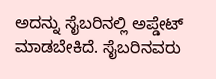ಅದನ್ನು ಸೈಬರಿನಲ್ಲಿ ಅಪ್ಡೇಟ್ ಮಾಡಬೇಕಿದೆ. ಸೈಬರಿನವರು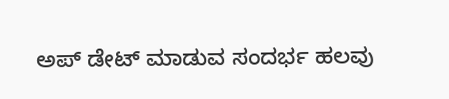ಅಪ್ ಡೇಟ್ ಮಾಡುವ ಸಂದರ್ಭ ಹಲವು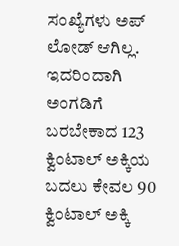ಸಂಖ್ಯೆಗಳು ಅಪ್ ಲೋಡ್ ಆಗಿಲ್ಲ. ಇದರಿಂದಾಗಿ ಅಂಗಡಿಗೆ ಬರಬೇಕಾದ 123 ಕ್ವಿಂಟಾಲ್ ಅಕ್ಕಿಯ ಬದಲು ಕೇವಲ 90 ಕ್ವಿಂಟಾಲ್ ಅಕ್ಕಿ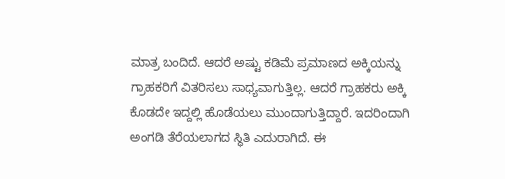ಮಾತ್ರ ಬಂದಿದೆ. ಆದರೆ ಅಷ್ಟು ಕಡಿಮೆ ಪ್ರಮಾಣದ ಅಕ್ಕಿಯನ್ನು ಗ್ರಾಹಕರಿಗೆ ವಿತರಿಸಲು ಸಾಧ್ಯವಾಗುತ್ತಿಲ್ಲ. ಆದರೆ ಗ್ರಾಹಕರು ಅಕ್ಕಿ ಕೊಡದೇ ಇದ್ದಲ್ಲಿ ಹೊಡೆಯಲು ಮುಂದಾಗುತ್ತಿದ್ದಾರೆ. ಇದರಿಂದಾಗಿ ಅಂಗಡಿ ತೆರೆಯಲಾಗದ ಸ್ಥಿತಿ ಎದುರಾಗಿದೆ. ಈ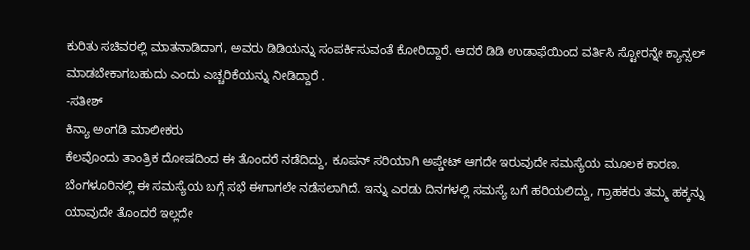ಕುರಿತು ಸಚಿವರಲ್ಲಿ ಮಾತನಾಡಿದಾಗ, ಅವರು ಡಿಡಿಯನ್ನು ಸಂಪರ್ಕಿಸುವಂತೆ ಕೋರಿದ್ದಾರೆ. ಆದರೆ ಡಿಡಿ ಉಡಾಫೆಯಿಂದ ವರ್ತಿಸಿ ಸ್ಟೋರನ್ನೇ ಕ್ಯಾನ್ಸಲ್ ಮಾಡಬೇಕಾಗಬಹುದು ಎಂದು ಎಚ್ಚರಿಕೆಯನ್ನು ನೀಡಿದ್ದಾರೆ .
-ಸತೀಶ್
ಕಿನ್ಯಾ ಅಂಗಡಿ ಮಾಲೀಕರು
ಕೆಲವೊಂದು ತಾಂತ್ರಿಕ ದೋಷದಿಂದ ಈ ತೊಂದರೆ ನಡೆದಿದ್ದು, ಕೂಪನ್ ಸರಿಯಾಗಿ ಅಪ್ಡೇಟ್ ಆಗದೇ ಇರುವುದೇ ಸಮಸ್ಯೆಯ ಮೂಲಕ ಕಾರಣ. ಬೆಂಗಳೂರಿನಲ್ಲಿ ಈ ಸಮಸ್ಯೆಯ ಬಗ್ಗೆ ಸಭೆ ಈಗಾಗಲೇ ನಡೆಸಲಾಗಿದೆ. ಇನ್ನು ಎರಡು ದಿನಗಳಲ್ಲಿ ಸಮಸ್ಯೆ ಬಗೆ ಹರಿಯಲಿದ್ದು, ಗ್ರಾಹಕರು ತಮ್ಮ ಹಕ್ಕನ್ನು ಯಾವುದೇ ತೊಂದರೆ ಇಲ್ಲದೇ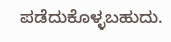ಪಡೆದುಕೊಳ್ಳಬಹುದು.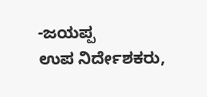-ಜಯಪ್ಪ
ಉಪ ನಿರ್ದೇಶಕರು,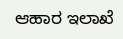ಆಹಾರ ಇಲಾಖೆ